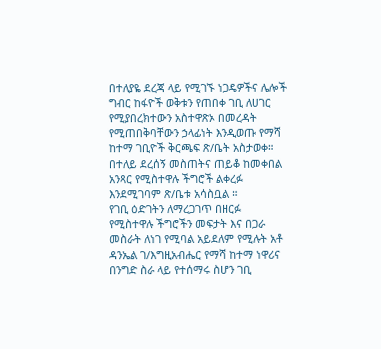በተለያዬ ደረጃ ላይ የሚገኙ ነጋዴዎችና ሌሎች ግብር ከፋዮች ወቅቱን የጠበቀ ገቢ ለሀገር የሚያበረክተውን አስተዋጽኦ በመረዳት የሚጠበቅባቸውን ኃላፊነት እንዲወጡ የማሻ ከተማ ገቢዮች ቅርጫፍ ጽ/ቤት አስታወቀ።
በተለይ ደረሰኝ መስጠትና ጠይቆ ከመቀበል አንጻር የሚስተዋሉ ችግሮች ልቀረፉ እንደሚገባም ጽ/ቤቱ አሳስቧል ።
የገቢ ዕድገትን ለማረጋገጥ በዘርፉ የሚስተዋሉ ችግሮችን መፍታት እና በጋራ መስራት ለነገ የሚባል አይደለም የሚሉት አቶ ዳንኤል ገ/እግዚአብሔር የማሻ ከተማ ነዋሪና በንግድ ስራ ላይ የተሰማሩ ስሆን ገቢ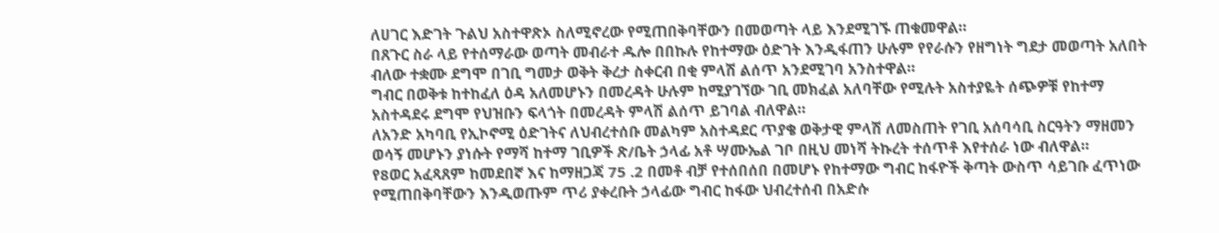ለሀገር እድገት ጉልህ አስተዋጽኦ ስለሚኖረው የሚጠበቅባቸውን በመወጣት ላይ እንደሚገኙ ጠቁመዋል።
በጸጉር ስራ ላይ የተሰማራው ወጣት መብራተ ዱሎ በበኩሉ የከተማው ዕድገት እንዲፋጠን ሁሉም የየራሱን የዘግነት ግደታ መወጣት አለበት ብለው ተቋሙ ደግሞ በገቢ ግመታ ወቅት ቅረታ ስቀርብ በቂ ምላሽ ልሰጥ አንደሚገባ አንስተዋል።
ግብር በወቅቱ ከተከፈለ ዕዳ አለመሆኑን በመረዳት ሁሉም ከሚያገኘው ገቢ መክፈል አለባቸው የሚሉት አስተያዬት ሰጭዎቹ የከተማ አስተዳደሩ ደግሞ የህዝቡን ፍላጎት በመረዳት ምላሽ ልሰጥ ይገባል ብለዋል።
ለአንድ አካባቢ የኢኮኖሚ ዕድገትና ለህብረተሰቡ መልካም አስተዳደር ጥያቄ ወቅታዊ ምላሽ ለመስጠት የገቢ አሰባሳቢ ስርዓትን ማዘመን ወሳኝ መሆኑን ያነሱት የማሻ ከተማ ገቢዎች ጽ/ቤት ኃላፊ አቶ ሣሙኤል ገቦ በዚህ መነሻ ትኩረት ተሰጥቶ እየተሰራ ነው ብለዋል።
የ8ወር አፈጻጸም ከመደበኛ እና ከማዘጋጃ 75 .2 በመቶ ብቻ የተሰበሰበ በመሆኑ የከተማው ግብር ከፋዮች ቅጣት ውስጥ ሳይገቡ ፈጥነው የሚጠበቅባቸውን እንዲወጡም ጥሪ ያቀረቡት ኃላፊው ግብር ከፋው ህብረተሰብ በአድሱ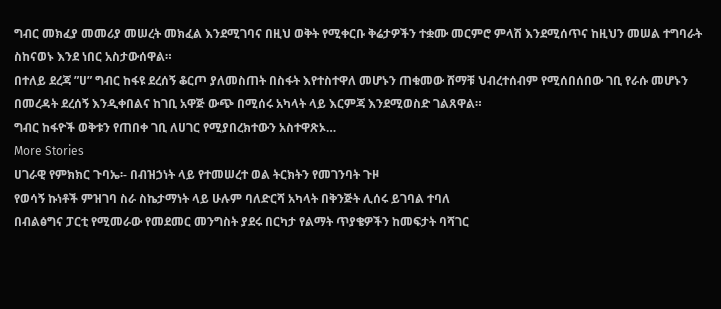ግብር መክፈያ መመሪያ መሠረት መክፈል እንደሚገባና በዚህ ወቅት የሚቀርቡ ቅሬታዎችን ተቋሙ መርምሮ ምላሽ እንደሚሰጥና ከዚህን መሠል ተግባራት ስከናወኑ እንደ ነበር አስታውሰዋል።
በተለይ ደረጃ ”ሀ” ግብር ከፋዩ ደረሰኝ ቆርጦ ያለመስጠት በስፋት እየተስተዋለ መሆኑን ጠቁመው ሸማቹ ህብረተሰብም የሚሰበሰበው ገቢ የራሱ መሆኑን በመረዳት ደረሰኝ እንዲቀበልና ከገቢ አዋጅ ውጭ በሚሰሩ አካላት ላይ እርምጃ እንደሚወስድ ገልጸዋል።
ግብር ከፋዮች ወቅቱን የጠበቀ ገቢ ለሀገር የሚያበረክተውን አስተዋጽኦ…
More Stories
ሀገራዊ የምክክር ጉባኤ፡- በብዝኃነት ላይ የተመሠረተ ወል ትርክትን የመገንባት ጉዞ
የወሳኝ ኩነቶች ምዝገባ ስራ ስኬታማነት ላይ ሁሉም ባለድርሻ አካላት በቅንጅት ሊሰሩ ይገባል ተባለ
በብልፅግና ፓርቲ የሚመራው የመደመር መንግስት ያደሩ በርካታ የልማት ጥያቄዎችን ከመፍታት ባሻገር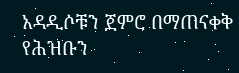አዳዲሶቹን ጀምሮ በማጠናቀቅ የሕዝቡን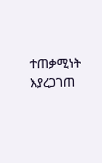ተጠቃሚነት እያረጋገጠ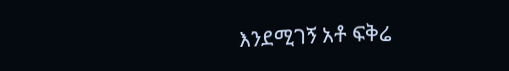እንደሚገኝ አቶ ፍቅሬ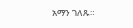አማን ገለጹ።